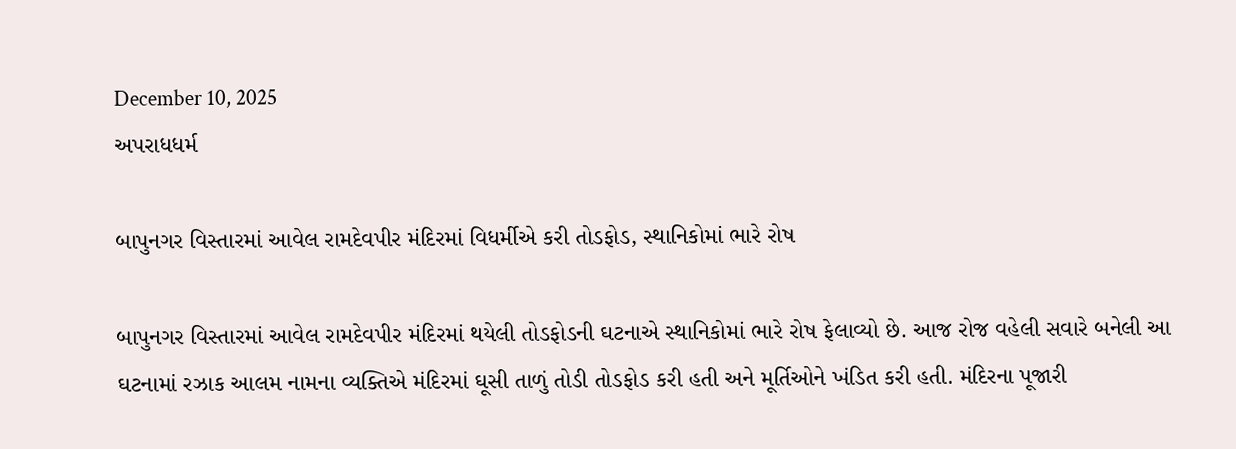December 10, 2025
અપરાધધર્મ

બાપુનગર વિસ્તારમાં આવેલ રામદેવપીર મંદિરમાં વિધર્મીએ કરી તોડફોડ, સ્થાનિકોમાં ભારે રોષ

બાપુનગર વિસ્તારમાં આવેલ રામદેવપીર મંદિરમાં થયેલી તોડફોડની ઘટનાએ સ્થાનિકોમાં ભારે રોષ ફેલાવ્યો છે. આજ રોજ વહેલી સવારે બનેલી આ ઘટનામાં રઝાક આલમ નામના વ્યક્તિએ મંદિરમાં ઘૂસી તાળું તોડી તોડફોડ કરી હતી અને મૂર્તિઓને ખંડિત કરી હતી. મંદિરના પૂજારી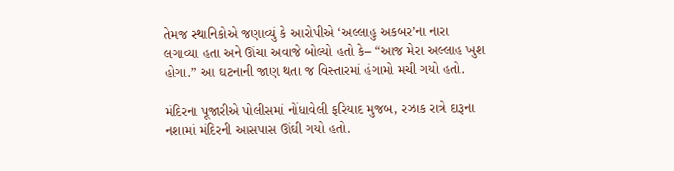તેમજ સ્થાનિકોએ જણાવ્યું કે આરોપીએ ‘અલ્લાહુ અકબર’ના નારા લગાવ્યા હતા અને ઊંચા અવાજે બોલ્યો હતો કે– “આજ મેરા અલ્લાહ ખુશ હોગા.” આ ઘટનાની જાણ થતા જ વિસ્તારમાં હંગામો મચી ગયો હતો.

મંદિરના પૂજારીએ પોલીસમાં નોંધાવેલી ફરિયાદ મુજબ, રઝાક રાત્રે દારૂના નશામાં મંદિરની આસપાસ ઊંઘી ગયો હતો.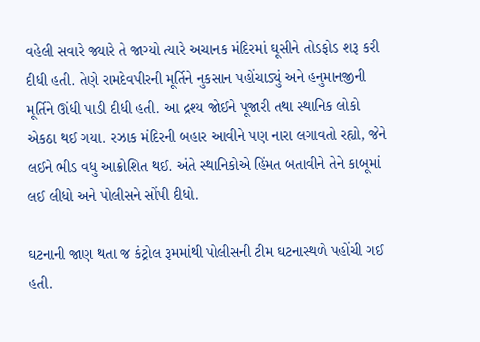વહેલી સવારે જ્યારે તે જાગ્યો ત્યારે અચાનક મંદિરમાં ઘૂસીને તોડફોડ શરૂ કરી દીધી હતી. તેણે રામદેવપીરની મૂર્તિને નુકસાન પહોંચાડ્યું અને હનુમાનજીની મૂર્તિને ઊંધી પાડી દીધી હતી. આ દ્રશ્ય જોઈને પૂજારી તથા સ્થાનિક લોકો એકઠા થઈ ગયા. રઝાક મંદિરની બહાર આવીને પણ નારા લગાવતો રહ્યો, જેને લઈને ભીડ વધુ આક્રોશિત થઈ. અંતે સ્થાનિકોએ હિંમત બતાવીને તેને કાબૂમાં લઈ લીધો અને પોલીસને સોંપી દીધો.

ઘટનાની જાણ થતા જ કંટ્રોલ રૂમમાંથી પોલીસની ટીમ ઘટનાસ્થળે પહોંચી ગઈ હતી.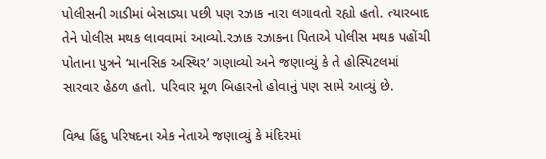પોલીસની ગાડીમાં બેસાડ્યા પછી પણ રઝાક નારા લગાવતો રહ્યો હતો. ત્યારબાદ તેને પોલીસ મથક લાવવામાં આવ્યો.રઝાક રઝાકના પિતાએ પોલીસ મથક પહોંચી પોતાના પુત્રને ‘માનસિક અસ્થિર’ ગણાવ્યો અને જણાવ્યું કે તે હોસ્પિટલમાં સારવાર હેઠળ હતો. પરિવાર મૂળ બિહારનો હોવાનું પણ સામે આવ્યું છે.

વિશ્વ હિંદુ પરિષદના એક નેતાએ જણાવ્યું કે મંદિરમાં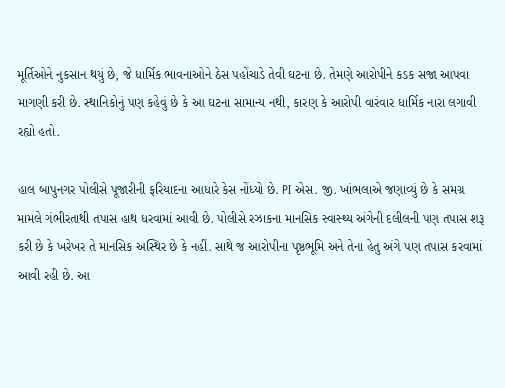મૂર્તિઓને નુકસાન થયું છે, જે ધાર્મિક ભાવનાઓને ઠેસ પહોંચાડે તેવી ઘટના છે. તેમણે આરોપીને કડક સજા આપવા માગણી કરી છે. સ્થાનિકોનું પણ કહેવું છે કે આ ઘટના સામાન્ય નથી, કારણ કે આરોપી વારંવાર ધાર્મિક નારા લગાવી રહ્યો હતો.

હાલ બાપુનગર પોલીસે પૂજારીની ફરિયાદના આધારે કેસ નોંધ્યો છે. PI એસ. જી. ખાંભલાએ જણાવ્યું છે કે સમગ્ર મામલે ગંભીરતાથી તપાસ હાથ ધરવામાં આવી છે. પોલીસે રઝાકના માનસિક સ્વાસ્થ્ય અંગેની દલીલની પણ તપાસ શરૂ કરી છે કે ખરેખર તે માનસિક અસ્થિર છે કે નહીં. સાથે જ આરોપીના પૃષ્ઠભૂમિ અને તેના હેતુ અંગે પણ તપાસ કરવામાં આવી રહી છે. આ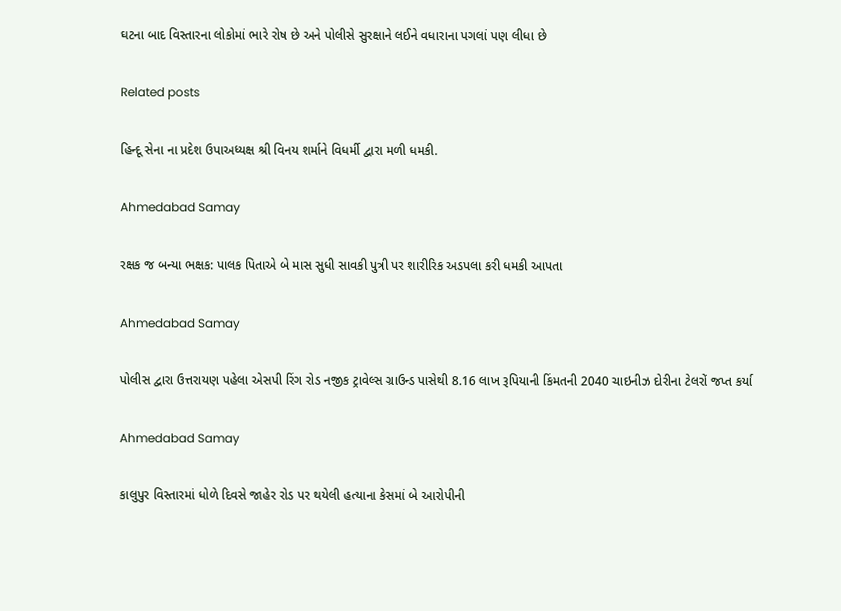ઘટના બાદ વિસ્તારના લોકોમાં ભારે રોષ છે અને પોલીસે સુરક્ષાને લઈને વધારાના પગલાં પણ લીધા છે

Related posts

હિન્દૂ સેના ના પ્રદેશ ઉપાઅધ્યક્ષ શ્રી વિનય શર્માને વિધર્મી દ્વારા મળી ધમકી.

Ahmedabad Samay

રક્ષક જ બન્યા ભક્ષક: પાલક પિતાએ બે માસ સુધી સાવકી પુત્રી પર શારીરિક અડપલા કરી ધમકી આપતા

Ahmedabad Samay

પોલીસ દ્વારા ઉત્તરાયણ પહેલા એસપી રિંગ રોડ નજીક ટ્રાવેલ્સ ગ્રાઉન્ડ પાસેથી 8.16 લાખ રૂપિયાની કિંમતની 2040 ચાઇનીઝ દોરીના ટેલરોં જપ્ત કર્યા

Ahmedabad Samay

કાલુપુર વિસ્તારમાં ધોળે દિવસે જાહેર રોડ પર થયેલી હત્યાના કેસમાં બે આરોપીની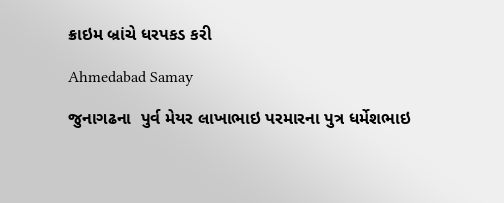ક્રાઇમ બ્રાંચે ધરપકડ કરી

Ahmedabad Samay

જુનાગઢના  પુર્વ મેયર લાખાભાઇ પરમારના પુત્ર ધર્મેશભાઇ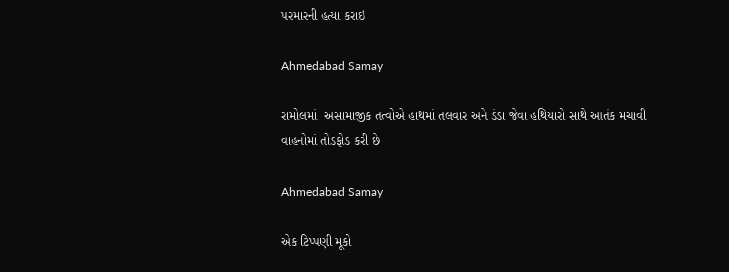પરમારની હત્યા કરાઇ

Ahmedabad Samay

રામોલમાં  અસામાજીક તત્વોએ હાથમાં તલવાર અને ડંડા જેવા હથિયારો સાથે આતંક મચાવી વાહનોમાં તોડફોડ કરી છે

Ahmedabad Samay

એક ટિપ્પણી મૂકો